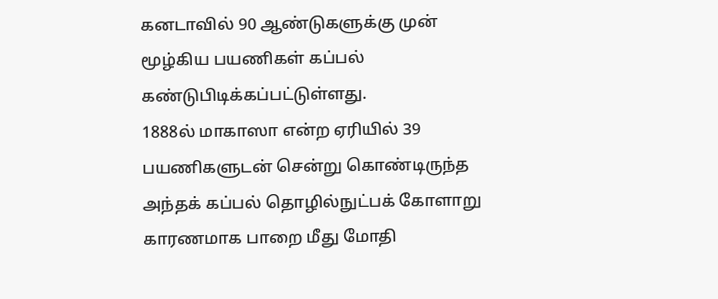கனடாவில் 90 ஆண்டுகளுக்கு முன் மூழ்கிய பயணிகள் கப்பல் கண்டுபிடிக்கப்பட்டுள்ளது.
1888ல் மாகாஸா என்ற ஏரியில் 39 பயணிகளுடன் சென்று கொண்டிருந்த அந்தக் கப்பல் தொழில்நுட்பக் கோளாறு காரணமாக பாறை மீது மோதி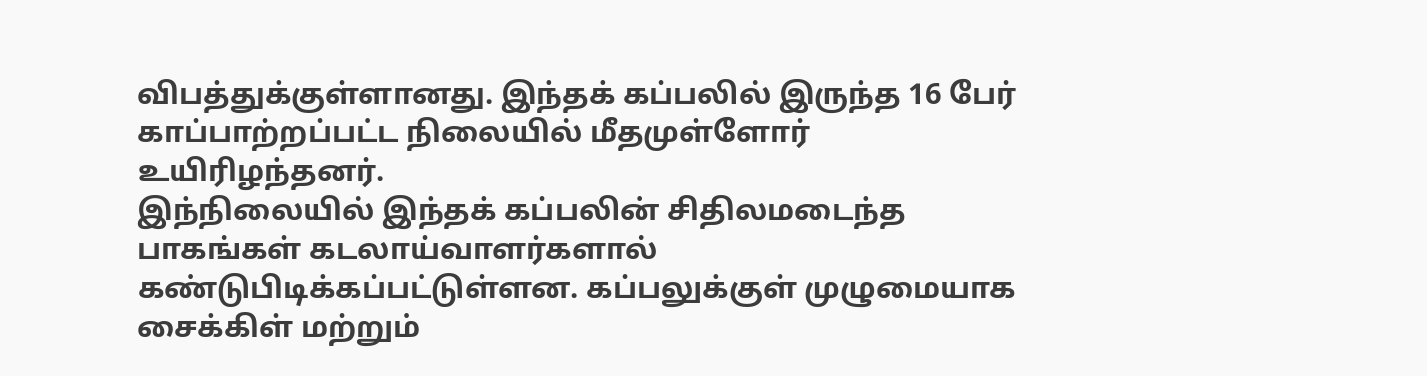விபத்துக்குள்ளானது. இந்தக் கப்பலில் இருந்த 16 பேர் காப்பாற்றப்பட்ட நிலையில் மீதமுள்ளோர் உயிரிழந்தனர்.
இந்நிலையில் இந்தக் கப்பலின் சிதிலமடைந்த பாகங்கள் கடலாய்வாளர்களால் கண்டுபிடிக்கப்பட்டுள்ளன. கப்பலுக்குள் முழுமையாக சைக்கிள் மற்றும்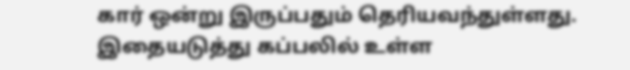கார் ஒன்று இருப்பதும் தெரியவந்துள்ளது. இதையடுத்து கப்பலில் உள்ள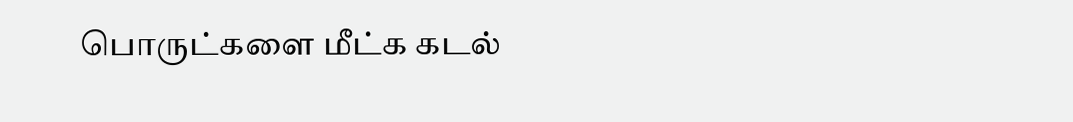பொருட்களை மீட்க கடல்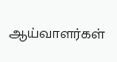ஆய்வாளர்கள்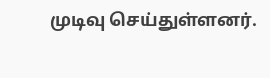முடிவு செய்துள்ளனர்.